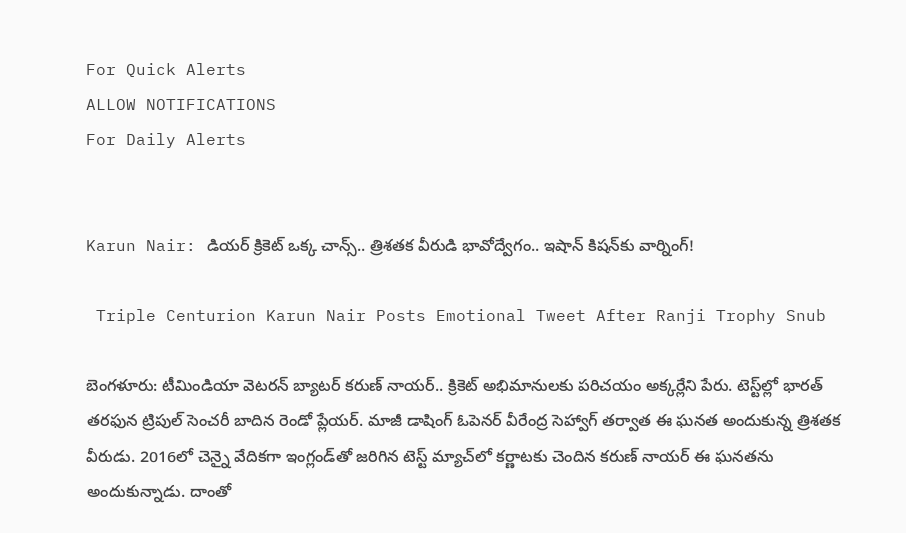For Quick Alerts
ALLOW NOTIFICATIONS
For Daily Alerts


Karun Nair: డియర్ క్రికెట్ ఒక్క చాన్స్.. త్రిశతక వీరుడి భావోద్వేగం.. ఇషాన్‌ కిషన్‌కు వార్నింగ్!

 Triple Centurion Karun Nair Posts Emotional Tweet After Ranji Trophy Snub

బెంగళూరు: టీమిండియా వెటరన్ బ్యాటర్ కరుణ్ నాయర్.. క్రికెట్ అభిమానులకు పరిచయం అక్కర్లేని పేరు. టెస్ట్‌ల్లో భారత్ తరఫున ట్రిపుల్ సెంచరీ బాదిన రెండో ప్లేయర్. మాజీ డాషింగ్ ఓపెనర్ వీరేంద్ర సెహ్వాగ్ తర్వాత ఈ ఘనత అందుకున్న త్రిశతక వీరుడు. 2016లో చెన్నై వేదికగా ఇంగ్లండ్‌తో జరిగిన టెస్ట్ మ్యాచ్‌లో కర్ణాటకు చెందిన కరుణ్ నాయర్ ఈ ఘనతను అందుకున్నాడు. దాంతో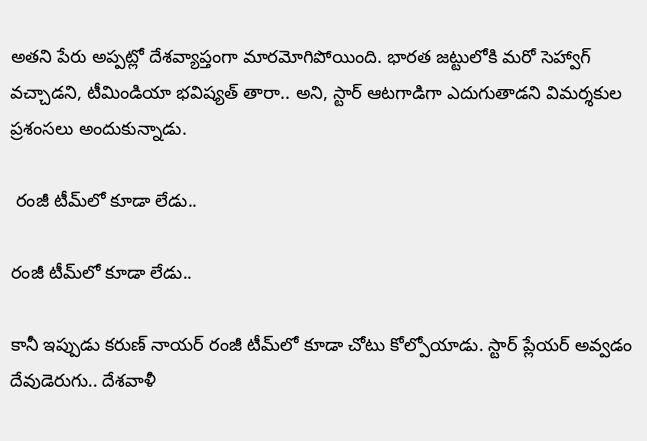అతని పేరు అప్పట్లో దేశవ్యాప్తంగా మారమోగిపోయింది. భారత జట్టులోకి మరో సెహ్వాగ్ వచ్చాడని, టీమిండియా భవిష్యత్ తారా.. అని, స్టార్ ఆటగాడిగా ఎదుగుతాడని విమర్శకుల ప్రశంసలు అందుకున్నాడు.

 రంజీ టీమ్‌లో కూడా లేడు..

రంజీ టీమ్‌లో కూడా లేడు..

కానీ ఇప్పుడు కరుణ్ నాయర్ రంజీ టీమ్‌లో కూడా చోటు కోల్పోయాడు. స్టార్ ప్లేయర్ అవ్వడం దేవుడెరుగు.. దేశవాళీ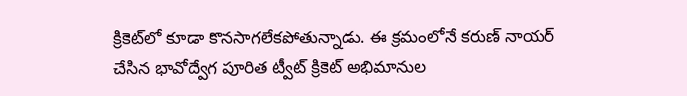క్రికెట్‌లో కూడా కొనసాగలేకపోతున్నాడు. ఈ క్రమంలోనే కరుణ్ నాయర్ చేసిన భావోద్వేగ పూరిత ట్వీట్ క్రికెట్ అభిమానుల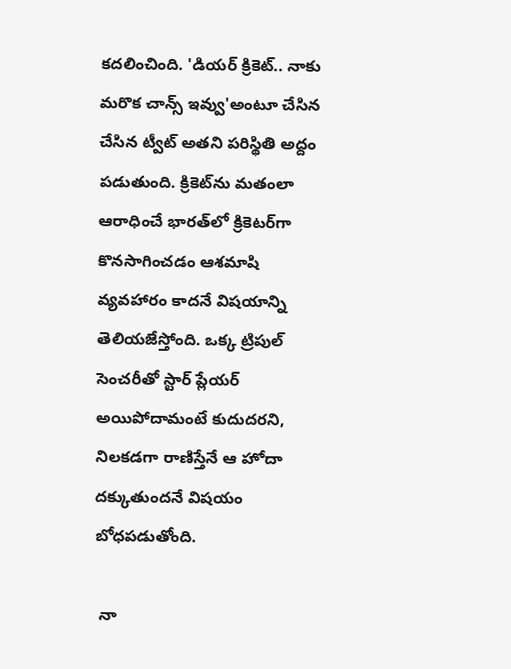కదలించింది. 'డియర్ క్రికెట్.. నాకు మరొక చాన్స్ ఇవ్వు'అంటూ చేసిన చేసిన ట్వీట్ అతని పరిస్థితి అద్దం పడుతుంది. క్రికెట్‌ను మతంలా ఆరాధించే భారత్‌లో క్రికెటర్‌గా కొనసాగించడం ఆశమాషి వ్యవహారం కాదనే విషయాన్ని తెలియజేస్తోంది. ఒక్క ట్రిపుల్ సెంచరీతో స్టార్ ప్లేయర్ అయిపోదామంటే కుదుదరని, నిలకడగా రాణిస్తేనే ఆ హోదా దక్కుతుందనే విషయం బోధపడుతోంది.

 నా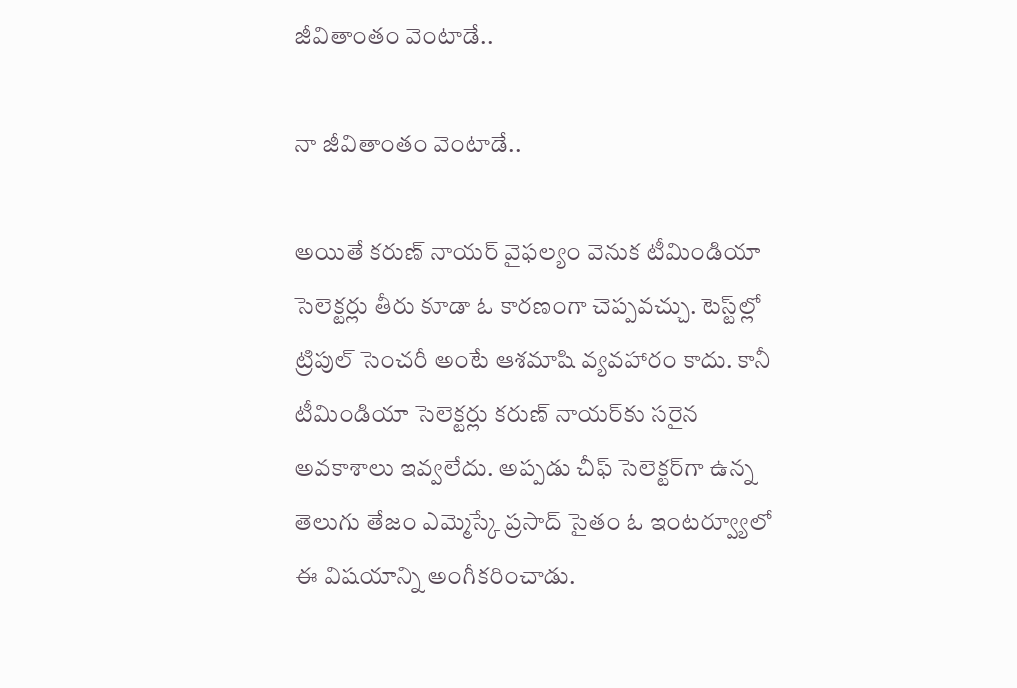జీవితాంతం వెంటాడే..

నా జీవితాంతం వెంటాడే..

అయితే కరుణ్ నాయర్ వైఫల్యం వెనుక టీమిండియా సెలెక్టర్లు తీరు కూడా ఓ కారణంగా చెప్పవచ్చు. టెస్ట్‌ల్లో ట్రిపుల్ సెంచరీ అంటే ఆశమాషి వ్యవహారం కాదు. కానీ టీమిండియా సెలెక్టర్లు కరుణ్ నాయర్‌కు సరైన అవకాశాలు ఇవ్వలేదు. అప్పడు చీఫ్ సెలెక్టర్‌గా ఉన్న తెలుగు తేజం ఎమ్మెస్కే ప్రసాద్ సైతం ఓ ఇంటర్వ్యూలో ఈ విషయాన్ని అంగీకరించాడు.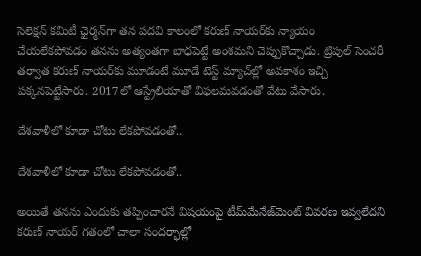సెలెక్షన్ కమిటీ ఛైర్మన్‌గా తన పదవి కాలంలో కరుణ్ నాయర్‌కు న్యాయం చేయలేకపోవడం తనను అత్యంతగా బాధపెట్టే అంశమని చెప్పుకొచ్చాడు. ట్రిపుల్ సెంచరీ తర్వాత కరుణ్ నాయర్‌కు మూడంటే మూడే టెస్ట్‌ మ్యాచ్‌ల్లో అవకాశం ఇచ్చి పక్కనపెట్టేసారు. 2017లో ఆస్ట్రేలియాతో విఫలమవడంతో వేటు వేసారు.

దేశవాళీలో కూడా చోటు లేకపోవడంతో..

దేశవాళీలో కూడా చోటు లేకపోవడంతో..

అయితే తనను ఎందుకు తప్పించారనే విషయంపై టీమ్‌మేనేజ్‌మెంట్ వివరణ ఇవ్వలేదని కరుణ్ నాయర్ గతంలో చాలా సందర్భాల్లో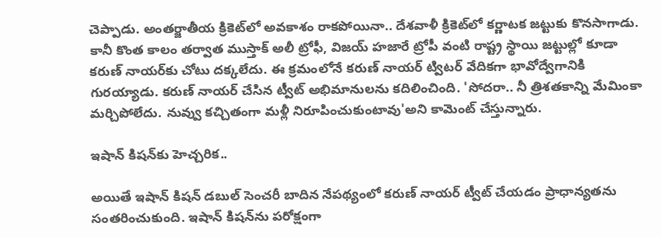చెప్పాడు. అంతర్జాతీయ క్రికెట్‌లో అవకాశం రాకపోయినా.. దేశవాళీ క్రికెట్‌లో కర్ణాటక జట్టుకు కొనసాగాడు. కానీ కొంత కాలం తర్వాత ముస్తాక్ అలీ ట్రోఫీ, విజయ్ హజారే ట్రోపీ వంటి రాష్ట్ర స్థాయి జట్టుల్లో కూడా కరుణ్ నాయర్‌కు చోటు దక్కలేదు. ఈ క్రమంలోనే కరుణ్ నాయర్ ట్విటర్ వేదికగా భావోద్వేగానికి గురయ్యాడు. కరుణ్ నాయర్ చేసిన ట్వీట్ అభిమానులను కదిలించింది. 'సోదరా.. నీ త్రిశతకాన్ని మేమింకా మర్చిపోలేదు. నువ్వు కచ్చితంగా మళ్లీ నిరూపించుకుంటావు'అని కామెంట్ చేస్తున్నారు.

ఇషాన్ కిషన్‌కు హెచ్చరిక..

అయితే ఇషాన్ కిషన్ డబుల్ సెంచరీ బాదిన నేపథ్యంలో కరుణ్ నాయర్ ట్వీట్ చేయడం ప్రాధాన్యతను సంతరించుకుంది. ఇషాన్ కిషన్‌ను పరోక్షంగా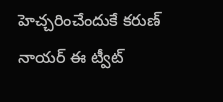హెచ్చరించేందుకే కరుణ్ నాయర్ ఈ ట్వీట్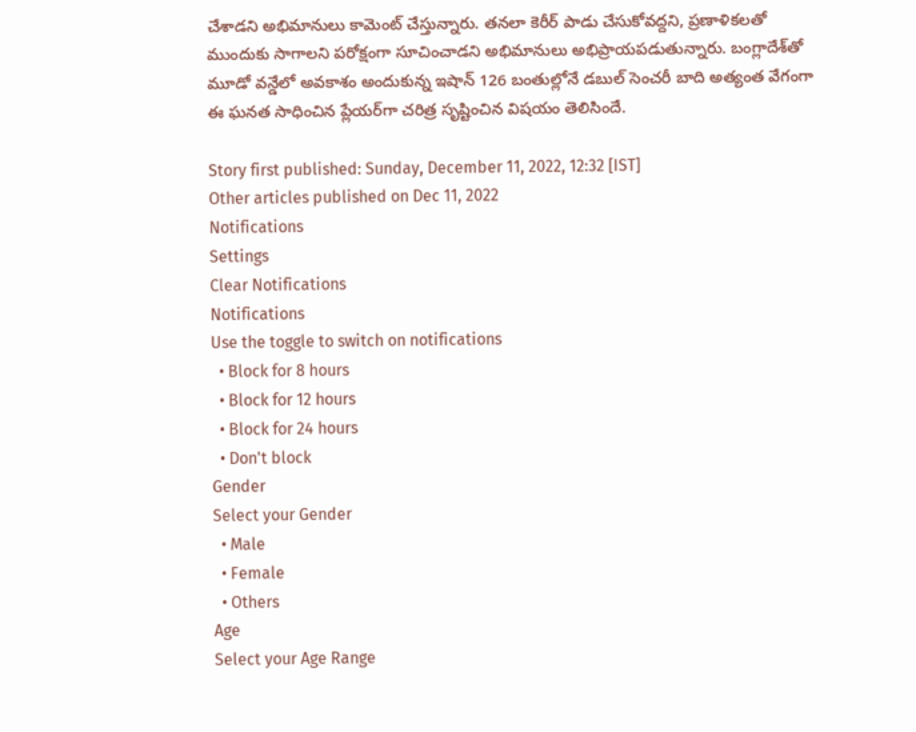చేశాడని అభిమానులు కామెంట్ చేస్తున్నారు. తనలా కెరీర్ పాడు చేసుకోవద్దని, ప్రణాళికలతో ముందుకు సాగాలని పరోక్షంగా సూచించాడని అభిమానులు అభిప్రాయపడుతున్నారు. బంగ్లాదేశ్‌తో మూడో వన్డేలో అవకాశం అందుకున్న ఇషాన్ 126 బంతుల్లోనే డబుల్ సెంచరీ బాది అత్యంత వేగంగా ఈ ఘనత సాధించిన ప్లేయర్‌గా చరిత్ర సృష్టించిన విషయం తెలిసిందే.

Story first published: Sunday, December 11, 2022, 12:32 [IST]
Other articles published on Dec 11, 2022
Notifications
Settings
Clear Notifications
Notifications
Use the toggle to switch on notifications
  • Block for 8 hours
  • Block for 12 hours
  • Block for 24 hours
  • Don't block
Gender
Select your Gender
  • Male
  • Female
  • Others
Age
Select your Age Range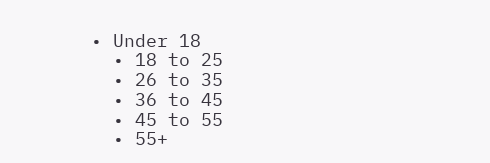• Under 18
  • 18 to 25
  • 26 to 35
  • 36 to 45
  • 45 to 55
  • 55+